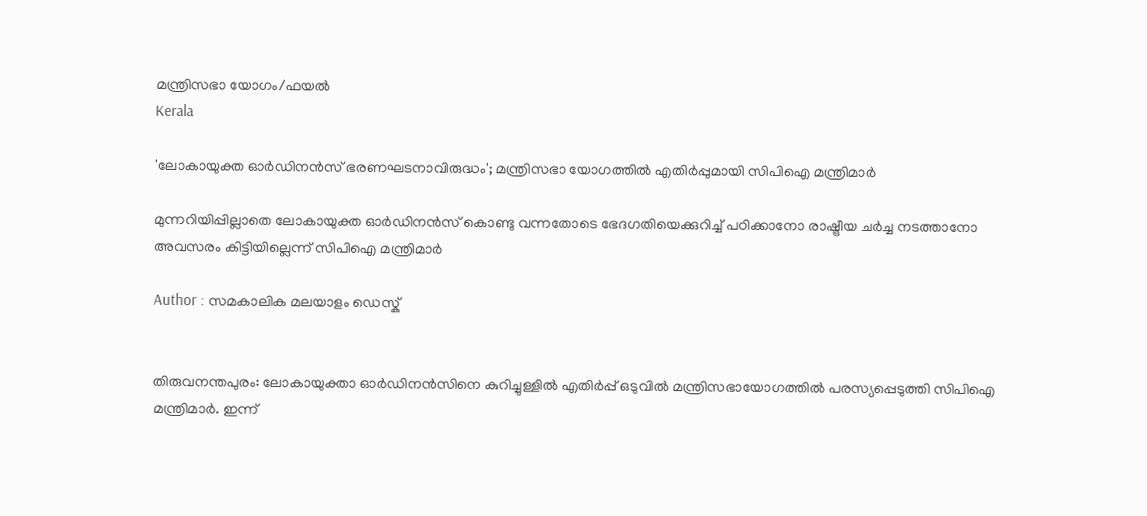മന്ത്രിസഭാ യോഗം/ഫയല്‍
Kerala

'ലോകായുക്ത ഓര്‍ഡിനന്‍സ് ഭരണഘടനാവിരുദ്ധം'; മന്ത്രിസഭാ യോഗത്തില്‍ എതിര്‍പ്പുമായി സിപിഐ മന്ത്രിമാര്‍

മുന്നറിയിപ്പില്ലാതെ ലോകായുക്ത ഓര്‍ഡിനന്‍സ് കൊണ്ടു വന്നതോടെ ഭേദഗതിയെക്കുറിച്ച് പഠിക്കാനോ രാഷ്ട്രീയ ചര്‍ച്ച നടത്താനോ അവസരം കിട്ടിയില്ലെന്ന് സിപിഐ മന്ത്രിമാര്‍

Author : സമകാലിക മലയാളം ഡെസ്ക്


തിരുവനന്തപുരം: ലോകായുക്താ ഓര്‍ഡിനന്‍സിനെ കുറിച്ചുള്ളില്‍ എതിര്‍പ്പ് ഒടുവില്‍ മന്ത്രിസഭായോഗത്തില്‍ പരസ്യപ്പെടുത്തി സിപിഐ മന്ത്രിമാര്‍. ഇന്ന്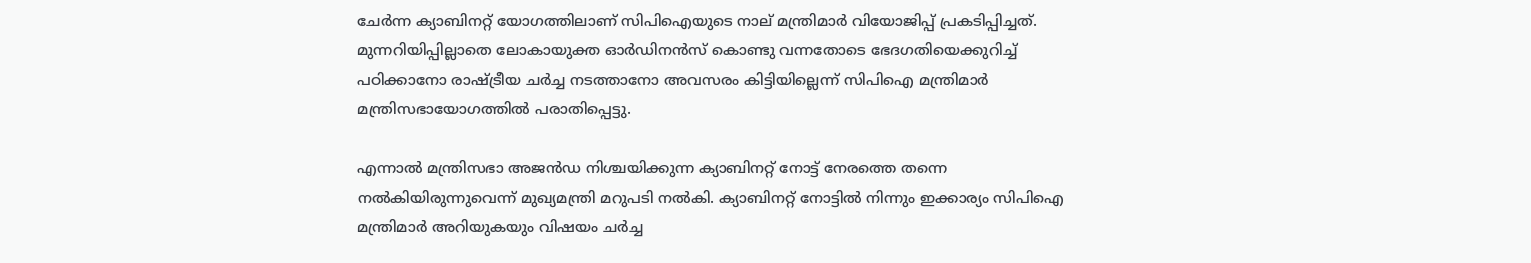ചേര്‍ന്ന ക്യാബിനറ്റ് യോഗത്തിലാണ് സിപിഐയുടെ നാല് മന്ത്രിമാര്‍ വിയോജിപ്പ് പ്രകടിപ്പിച്ചത്. മുന്നറിയിപ്പില്ലാതെ ലോകായുക്ത ഓര്‍ഡിനന്‍സ് കൊണ്ടു വന്നതോടെ ഭേദഗതിയെക്കുറിച്ച് പഠിക്കാനോ രാഷ്ട്രീയ ചര്‍ച്ച നടത്താനോ അവസരം കിട്ടിയില്ലെന്ന് സിപിഐ മന്ത്രിമാര്‍ മന്ത്രിസഭായോഗത്തില്‍ പരാതിപ്പെട്ടു.

എന്നാല്‍ മന്ത്രിസഭാ അജന്‍ഡ നിശ്ചയിക്കുന്ന ക്യാബിനറ്റ് നോട്ട് നേരത്തെ തന്നെ നല്‍കിയിരുന്നുവെന്ന് മുഖ്യമന്ത്രി മറുപടി നല്‍കി. ക്യാബിനറ്റ് നോട്ടില്‍ നിന്നും ഇക്കാര്യം സിപിഐ മന്ത്രിമാര്‍ അറിയുകയും വിഷയം ചര്‍ച്ച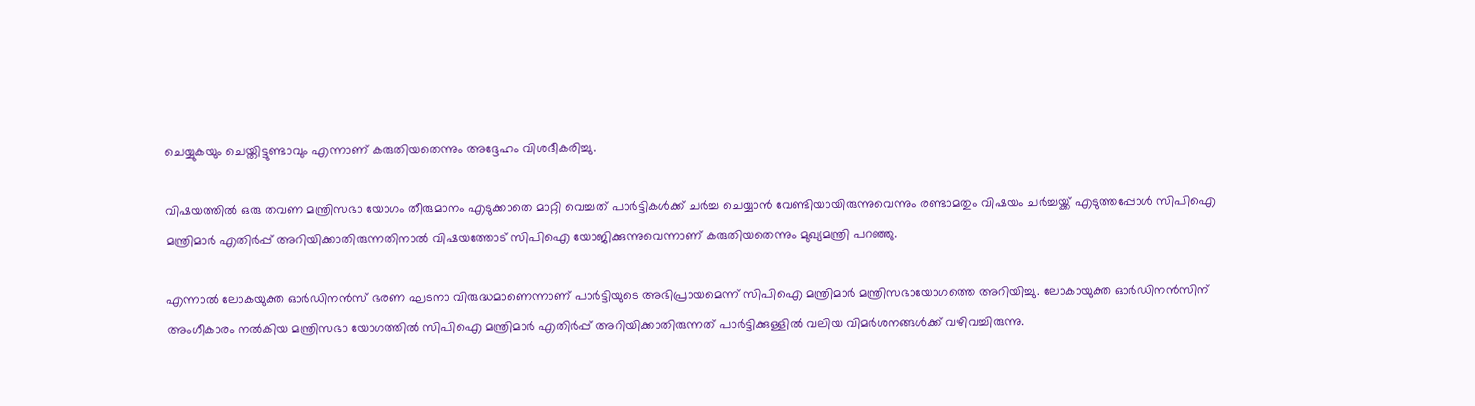ചെയ്യുകയും ചെയ്തിട്ടുണ്ടാവും എന്നാണ് കരുതിയതെന്നും അദ്ദേഹം വിശദീകരിച്ചു.

വിഷയത്തില്‍ ഒരു തവണ മന്ത്രിസഭാ യോഗം തീരുമാനം എടുക്കാതെ മാറ്റി വെച്ചത് പാര്‍ട്ടികള്‍ക്ക് ചര്‍ച്ച ചെയ്യാന്‍ വേണ്ടിയായിരുന്നുവെന്നും രണ്ടാമതും വിഷയം ചര്‍ച്ചയ്ക്ക് എടുത്തപ്പോള്‍ സിപിഐ മന്ത്രിമാര്‍ എതിര്‍പ്പ് അറിയിക്കാതിരുന്നതിനാല്‍ വിഷയത്തോട് സിപിഐ യോജിക്കുന്നുവെന്നാണ് കരുതിയതെന്നും മുഖ്യമന്ത്രി പറഞ്ഞു.

എന്നാല്‍ ലോകയുക്ത ഓര്‍ഡിനന്‍സ് ഭരണ ഘടനാ വിരുദ്ധമാണെന്നാണ് പാര്‍ട്ടിയുടെ അഭിപ്രായമെന്ന് സിപിഐ മന്ത്രിമാര്‍ മന്ത്രിസഭായോഗത്തെ അറിയിച്ചു. ലോകായുക്ത ഓര്‍ഡിനന്‍സിന് അംഗീകാരം നല്‍കിയ മന്ത്രിസഭാ യോഗത്തില്‍ സിപിഐ മന്ത്രിമാര്‍ എതിര്‍പ്പ് അറിയിക്കാതിരുന്നത് പാര്‍ട്ടിക്കുള്ളില്‍ വലിയ വിമര്‍ശനങ്ങള്‍ക്ക് വഴിവച്ചിരുന്നു.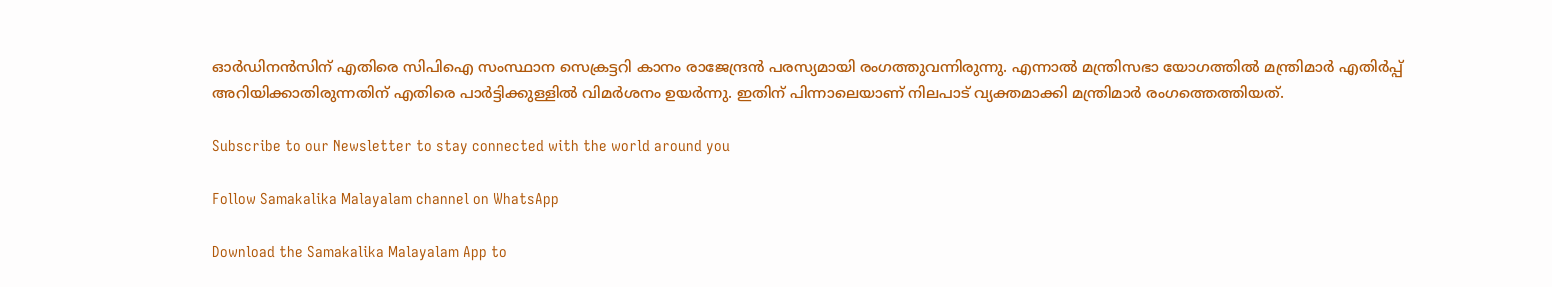ഓര്‍ഡിനന്‍സിന് എതിരെ സിപിഐ സംസ്ഥാന സെക്രട്ടറി കാനം രാജേന്ദ്രന്‍ പരസ്യമായി രംഗത്തുവന്നിരുന്നു. എന്നാല്‍ മന്ത്രിസഭാ യോഗത്തില്‍ മന്ത്രിമാര്‍ എതിര്‍പ്പ് അറിയിക്കാതിരുന്നതിന് എതിരെ പാര്‍ട്ടിക്കുള്ളില്‍ വിമര്‍ശനം ഉയര്‍ന്നു. ഇതിന് പിന്നാലെയാണ് നിലപാട് വ്യക്തമാക്കി മന്ത്രിമാര്‍ രംഗത്തെത്തിയത്.

Subscribe to our Newsletter to stay connected with the world around you

Follow Samakalika Malayalam channel on WhatsApp

Download the Samakalika Malayalam App to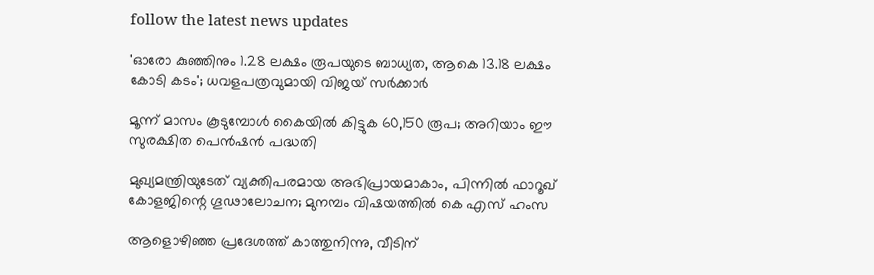follow the latest news updates

'ഓരോ കുഞ്ഞിനും 1.28 ലക്ഷം രൂപയുടെ ബാധ്യത, ആകെ 13.18 ലക്ഷം കോടി കടം'; ധവളപത്രവുമായി വിജയ്‌ സർക്കാർ

മൂന്ന് മാസം കൂടുമ്പോള്‍ കൈയില്‍ കിട്ടുക 60,150 രൂപ; അറിയാം ഈ സുരക്ഷിത പെന്‍ഷന്‍ പദ്ധതി

മുഖ്യമന്ത്രിയുടേത് വ്യക്തിപരമായ അഭിപ്രായമാകാം, പിന്നിൽ ഫാറൂഖ് കോളജിന്റെ ഗൂഢാലോചന; മുനമ്പം വിഷയത്തിൽ കെ എസ് ഹംസ

ആളൊഴിഞ്ഞ പ്രദേശത്ത് കാത്തുനിന്നു, വീടിന്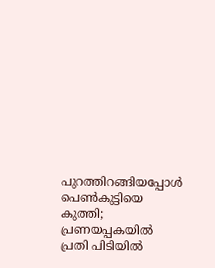പുറത്തിറങ്ങിയപ്പോള്‍ പെണ്‍കുട്ടിയെ കുത്തി; പ്രണയപ്പകയില്‍ പ്രതി പിടിയില്‍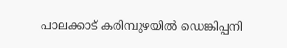പാലക്കാട് കരിമ്പുഴയിൽ ഡെങ്കിപ്പനി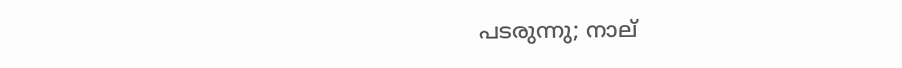പടരുന്നു; നാല്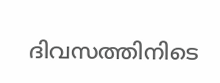ദിവസത്തിനിടെ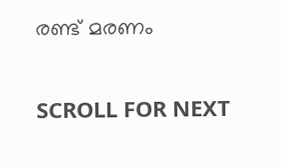രണ്ട് മരണം

SCROLL FOR NEXT